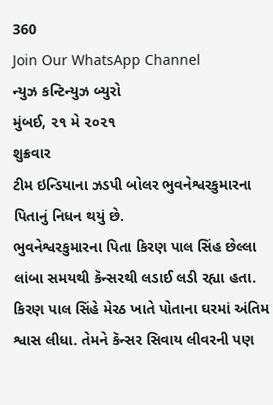360
Join Our WhatsApp Channel
ન્યુઝ કન્ટિન્યુઝ બ્યુરો
મુંબઈ, ૨૧ મે ૨૦૨૧
શુક્રવાર
ટીમ ઇન્ડિયાના ઝડપી બોલર ભુવનેશ્વરકુમારના પિતાનું નિધન થયું છે.
ભુવનેશ્વરકુમારના પિતા કિરણ પાલ સિંહ છેલ્લા લાંબા સમયથી કૅન્સરથી લડાઈ લડી રહ્યા હતા.
કિરણ પાલ સિંહે મેરઠ ખાતે પોતાના ઘરમાં અંતિમ શ્વાસ લીધા. તેમને કૅન્સર સિવાય લીવરની પણ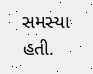સમસ્યા હતી.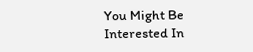You Might Be Interested In